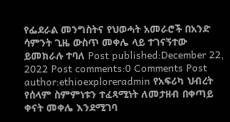የፌደራል መንግስትና የህወሓት አመራሮች በአንድ ሳምንት ጊዜ ውስጥ መቀሌ ላይ ተገናኝተው ይመክራሉ ተባለ Post published:December 22, 2022 Post comments:0 Comments Post author:ethioexploreradmin የአፍሪካ ህብረት የሰላም ስምምነቱን ተፈጻሚነት ለመታዘብ በቀጣይ ቀናት መቀሌ እንደሚገባ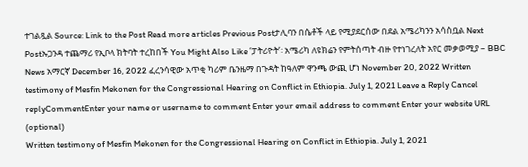ተገልጿል Source: Link to the Post Read more articles Previous Postታሊባን በሴቶች ላይ የሚያደርሰው በደል አሜሪካንን አሳስቧል Next Postኡጋንዳ ተጨማሪ የኢቦላ ክትባት ተረከበች You Might Also Like ‘ፓትሪዮት’፡ አሜሪካ ለዩክሬን የምትሰጣት ብዙ የተነገረለት አየር መቃወሚያ – BBC News አማርኛ December 16, 2022 ፈረንሳዊው አጥቂ ካሪም ቤንዜማ በጉዳት ከዓለም ዋንጫ ውጪ ሆነ November 20, 2022 Written testimony of Mesfin Mekonen for the Congressional Hearing on Conflict in Ethiopia. July 1, 2021 Leave a Reply Cancel replyCommentEnter your name or username to comment Enter your email address to comment Enter your website URL (optional)
Written testimony of Mesfin Mekonen for the Congressional Hearing on Conflict in Ethiopia. July 1, 2021